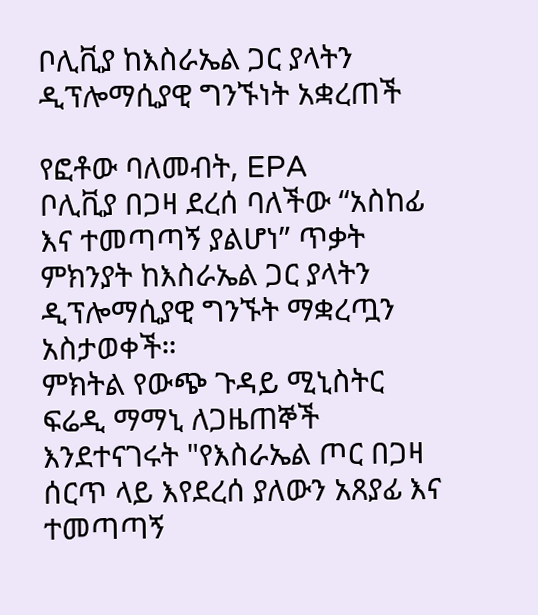ቦሊቪያ ከእስራኤል ጋር ያላትን ዲፕሎማሲያዊ ግንኙነት አቋረጠች

የፎቶው ባለመብት, EPA
ቦሊቪያ በጋዛ ደረሰ ባለችው “አስከፊ እና ተመጣጣኝ ያልሆነ” ጥቃት ምክንያት ከእስራኤል ጋር ያላትን ዲፕሎማሲያዊ ግንኙት ማቋረጧን አስታወቀች።
ምክትል የውጭ ጉዳይ ሚኒስትር ፍሬዲ ማማኒ ለጋዜጠኞች እንደተናገሩት "የእስራኤል ጦር በጋዛ ሰርጥ ላይ እየደረሰ ያለውን አጸያፊ እና ተመጣጣኝ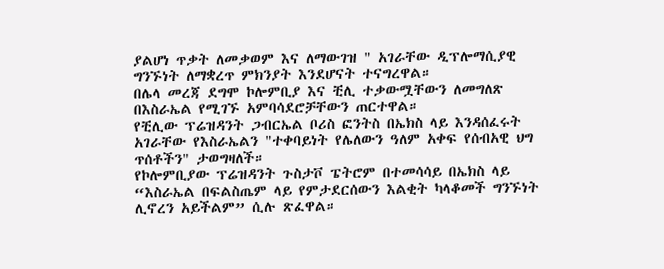ያልሆነ ጥቃት ለመቃወም እና ለማውገዝ " አገራቸው ዲፕሎማሲያዊ ግንኙነት ለማቋረጥ ምክንያት እንደሆናት ተናግረዋል።
በሌላ መረጃ ደግሞ ኮሎምቢያ እና ቺሊ ተቃውሟቸውን ለመግለጽ በእስራኤል የሚገኙ አምባሳደሮቻቸውን ጠርተዋል።
የቺሊው ፕሬዝዳንት ጋብርኤል ቦሪስ ፎንትስ በኤክስ ላይ እንዳሰፈሩት አገራቸው የእስራኤልን "ተቀባይነት የሌለውን ዓለም አቀፍ የሰብአዊ ህግ ጥሰቶችን" ታወግዛለች።
የኮሎምቢያው ፕሬዝዳንት ጉስታቮ ፔትሮም በተመሳሳይ በኤክስ ላይ “እስራኤል በፍልስጤም ላይ የምታደርሰውን እልቂት ካላቆመች ግንኙነት ሊኖረን አይችልም” ሲሉ ጽፈዋል።